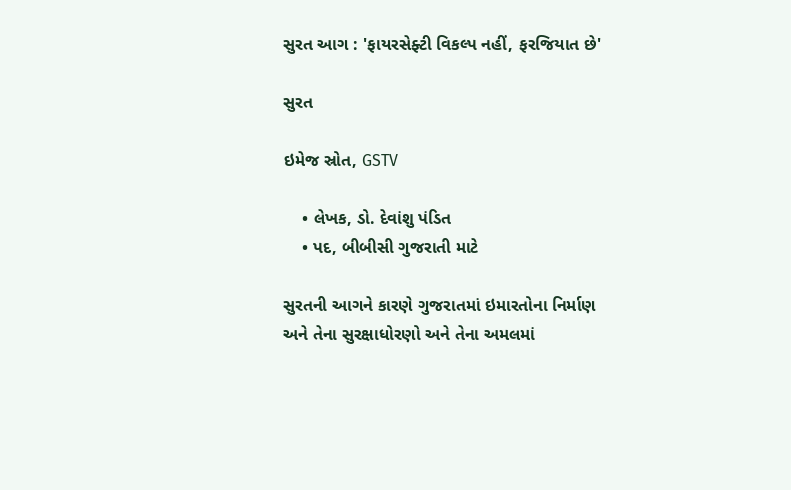સુરત આગ : 'ફાયરસેફ્ટી વિકલ્પ નહીં, ફરજિયાત છે'

સુરત

ઇમેજ સ્રોત, GSTV

    • લેખક, ડો. દેવાંશુ પંડિત
    • પદ, બીબીસી ગુજરાતી માટે

સુરતની આગને કારણે ગુજરાતમાં ઇમારતોના નિર્માણ અને તેના સુરક્ષાધોરણો અને તેના અમલમાં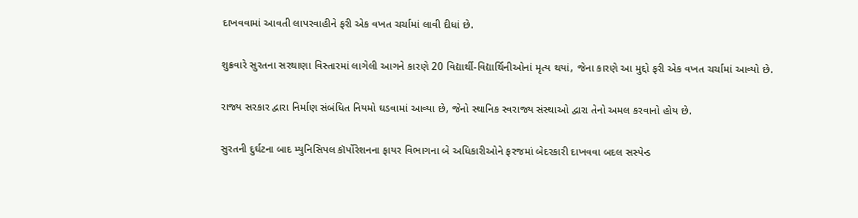દાખવવામાં આવતી લાપરવાહીને ફરી એક વખત ચર્ચામાં લાવી દીધાં છે.

શુક્રવારે સુરતના સરથાણા વિસ્તારમાં લાગેલી આગને કારણે 20 વિદ્યાર્થી-વિદ્યાર્થિનીઓનાં મૃત્ય થયાં, જેના કારણે આ મુદ્દો ફરી એક વખત ચર્ચામાં આવ્યો છે.

રાજ્ય સરકાર દ્વારા નિર્માણ સંબંધિત નિયમો ઘડવામાં આવ્યા છે, જેનો સ્થાનિક સ્વરાજ્ય સંસ્થાઓ દ્વારા તેનો અમલ કરવાનો હોય છે.

સુરતની દુર્ઘટના બાદ મ્યુનિસિપલ કૉર્પોરેશનના ફાયર વિભાગના બે અધિકારીઓને ફરજમાં બેદરકારી દાખવવા બદલ સસ્પેન્ડ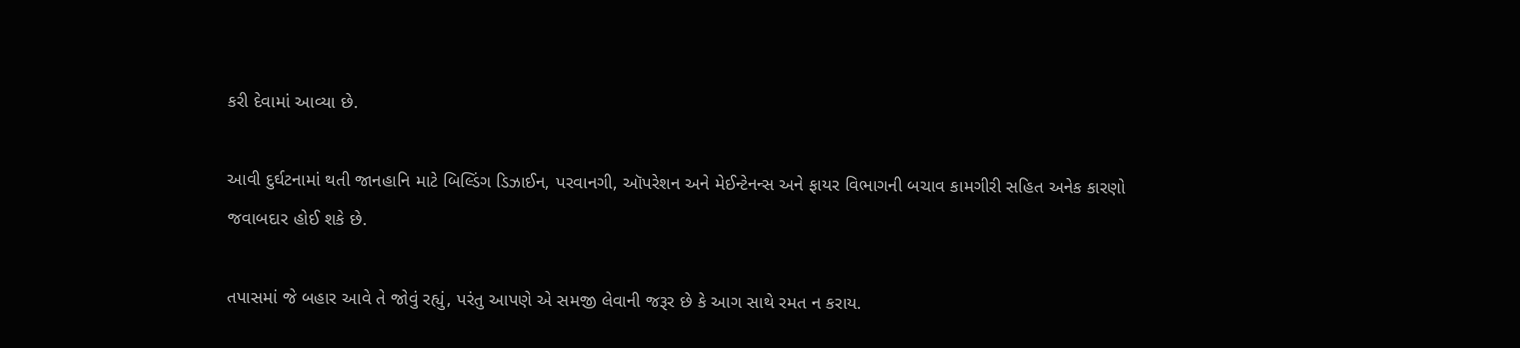કરી દેવામાં આવ્યા છે.

આવી દુર્ઘટનામાં થતી જાનહાનિ માટે બિલ્ડિંગ ડિઝાઈન, પરવાનગી, ઑપરેશન અને મેઈન્ટેનન્સ અને ફાયર વિભાગની બચાવ કામગીરી સહિત અનેક કારણો જવાબદાર હોઈ શકે છે.

તપાસમાં જે બહાર આવે તે જોવું રહ્યું, પરંતુ આપણે એ સમજી લેવાની જરૂર છે કે આગ સાથે રમત ન કરાય.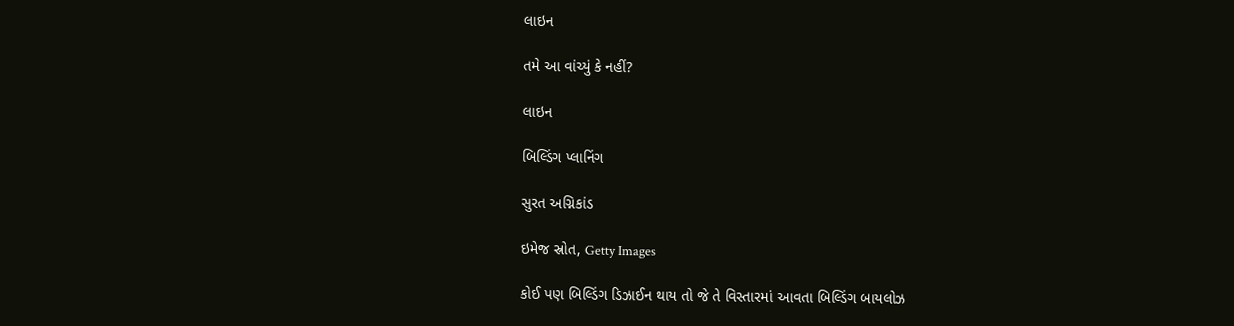લાઇન

તમે આ વાંચ્યું કે નહીં?

લાઇન

બિલ્ડિંગ પ્લાનિંગ

સુરત અગ્નિકાંડ

ઇમેજ સ્રોત, Getty Images

કોઈ પણ બિલ્ડિંગ ડિઝાઈન થાય તો જે તે વિસ્તારમાં આવતા બિલ્ડિંગ બાયલોઝ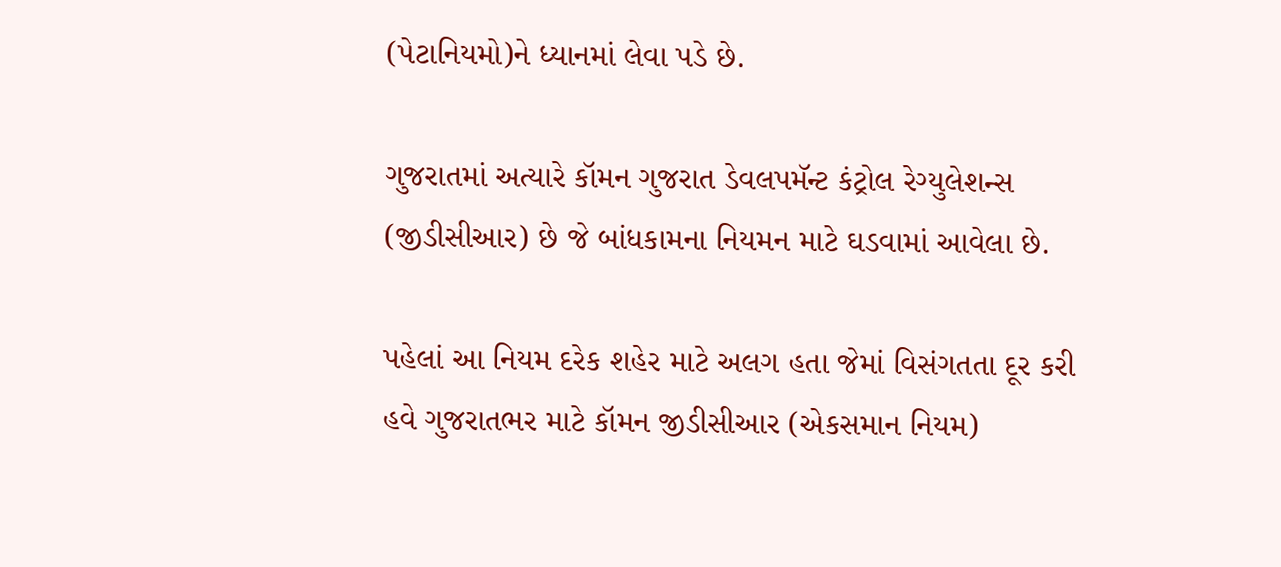(પેટાનિયમો)ને ધ્યાનમાં લેવા પડે છે.

ગુજરાતમાં અત્યારે કૉમન ગુજરાત ડેવલપમૅન્ટ કંટ્રોલ રેગ્યુલેશન્સ (જીડીસીઆર) છે જે બાંધકામના નિયમન માટે ઘડવામાં આવેલા છે.

પહેલાં આ નિયમ દરેક શહેર માટે અલગ હતા જેમાં વિસંગતતા દૂર કરી હવે ગુજરાતભર માટે કૉમન જીડીસીઆર (એકસમાન નિયમ)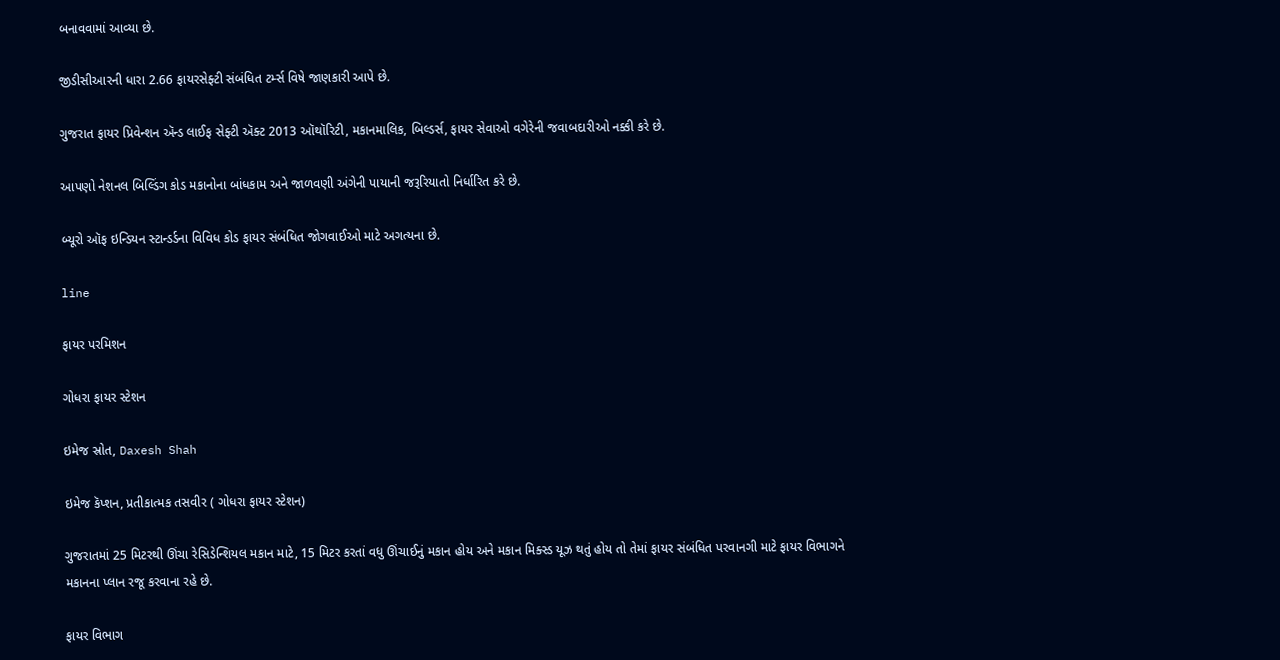બનાવવામાં આવ્યા છે.

જીડીસીઆરની ધારા 2.66 ફાયરસેફ્ટી સંબંધિત ટર્મ્સ વિષે જાણકારી આપે છે.

ગુજરાત ફાયર પ્રિવેન્શન ઍન્ડ લાઈફ સેફ્ટી ઍક્ટ 2013 ઑથૉરિટી, મકાનમાલિક, બિલ્ડર્સ, ફાયર સેવાઓ વગેરેની જવાબદારીઓ નક્કી કરે છે.

આપણો નેશનલ બિલ્ડિંગ કોડ મકાનોના બાંધકામ અને જાળવણી અંગેની પાયાની જરૂરિયાતો નિર્ધારિત કરે છે.

બ્યૂરો ઑફ ઇન્ડિયન સ્ટાન્ડર્ડના વિવિધ કોડ ફાયર સંબંધિત જોગવાઈઓ માટે અગત્યના છે.

line

ફાયર પરમિશન

ગોધરા ફાયર સ્ટેશન

ઇમેજ સ્રોત, Daxesh Shah

ઇમેજ કૅપ્શન, પ્રતીકાત્મક તસવીર ( ગોધરા ફાયર સ્ટેશન)

ગુજરાતમાં 25 મિટરથી ઊંચા રેસિડેન્શિયલ મકાન માટે, 15 મિટર કરતાં વધુ ઊંચાઈનું મકાન હોય અને મકાન મિક્સ્ડ યૂઝ થતું હોય તો તેમાં ફાયર સંબંધિત પરવાનગી માટે ફાયર વિભાગને મકાનના પ્લાન રજૂ કરવાના રહે છે.

ફાયર વિભાગ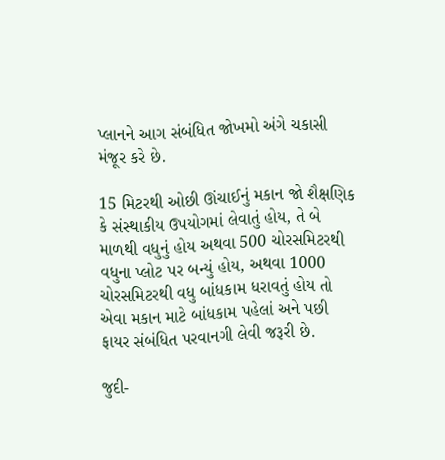પ્લાનને આગ સંબંધિત જોખમો અંગે ચકાસી મંજૂર કરે છે.

15 મિટરથી ઓછી ઊંચાઈનું મકાન જો શૈક્ષણિક કે સંસ્થાકીય ઉપયોગમાં લેવાતું હોય, તે બે માળથી વધુનું હોય અથવા 500 ચોરસમિટરથી વધુના પ્લોટ પર બન્યું હોય, અથવા 1000 ચોરસમિટરથી વધુ બાંધકામ ધરાવતું હોય તો એવા મકાન માટે બાંધકામ પહેલાં અને પછી ફાયર સંબંધિત પરવાનગી લેવી જરૂરી છે.

જુદી-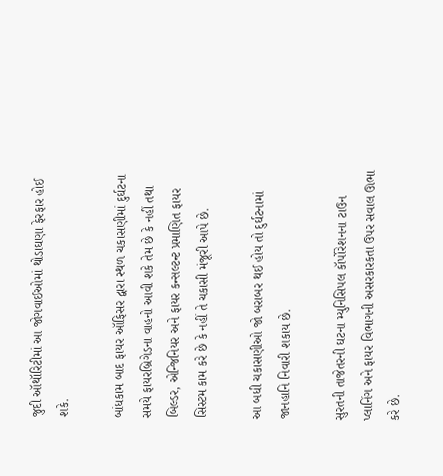જુદી ઑથૉરિટીમાં આ જોગવાઈઓમાં થોડાઘણા ફેરફાર હોઈ શકે.

બાંધકામ બાદ ફાયર ઑફિસર દ્વારા સ્થળ ચકાસણીમાં દુર્ઘટના સમયે ફાયરબ્રિગેડના વાહનો આવી શકે તેમ છે કે નહીં તથા બિલ્ડર, એન્જિનિયર અને ફાયર કન્સલ્ટન્ટ પ્રમાણિત ફાયર સિસ્ટમ કામ કરે છે કે નહીં તે ચકાસી મંજૂરી આપે છે.

આ બધી ચકાસણીઓ જો બરાબર થઈ હોય તો દુર્ઘટનામાં જાનહાનિ નિવારી શકાય છે.

સુરતની તાજેતરની ઘટના મ્યુનિસિપલ કૉર્પોરેશનના ટાઉન પ્લાનિંગ અને ફાયર વિભાગની અસરકારકતા ઉપર સવાલ ઊભા કરે છે.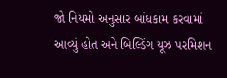જો નિયમો અનુસાર બાંધકામ કરવામાં આવ્યું હોત અને બિલ્ડિંગ યૂઝ પરમિશન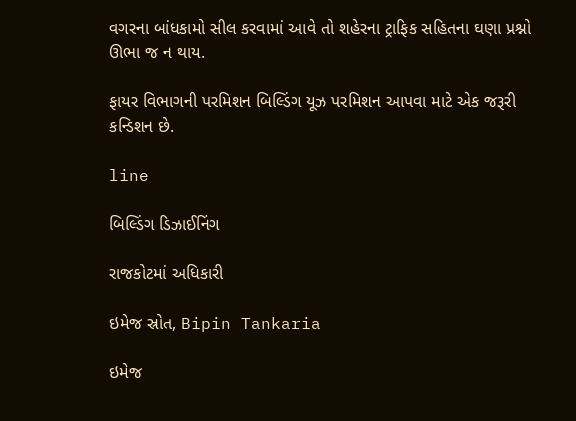વગરના બાંધકામો સીલ કરવામાં આવે તો શહેરના ટ્રાફિક સહિતના ઘણા પ્રશ્નો ઊભા જ ન થાય.

ફાયર વિભાગની પરમિશન બિલ્ડિંગ યૂઝ પરમિશન આપવા માટે એક જરૂરી કન્ડિશન છે.

line

બિલ્ડિંગ ડિઝાઈનિંગ

રાજકોટમાં અધિકારી

ઇમેજ સ્રોત, Bipin Tankaria

ઇમેજ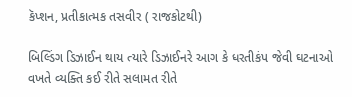કૅપ્શન, પ્રતીકાત્મક તસવીર ( રાજકોટથી)

બિલ્ડિંગ ડિઝાઈન થાય ત્યારે ડિઝાઈનરે આગ કે ધરતીકંપ જેવી ઘટનાઓ વખતે વ્યક્તિ કઈ રીતે સલામત રીતે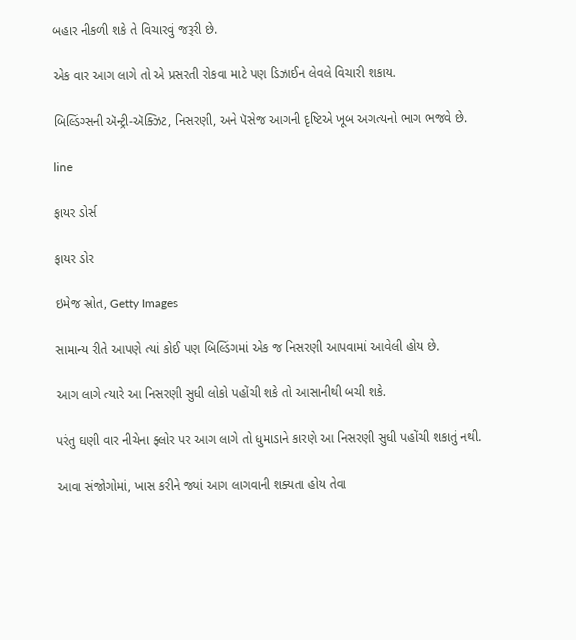બહાર નીકળી શકે તે વિચારવું જરૂરી છે.

એક વાર આગ લાગે તો એ પ્રસરતી રોકવા માટે પણ ડિઝાઈન લેવલે વિચારી શકાય.

બિલ્ડિંગ્સની ઍન્ટ્રી-ઍક્ઝિટ, નિસરણી, અને પૅસેજ આગની દૃષ્ટિએ ખૂબ અગત્યનો ભાગ ભજવે છે.

line

ફાયર ડોર્સ

ફાયર ડોર

ઇમેજ સ્રોત, Getty Images

સામાન્ય રીતે આપણે ત્યાં કોઈ પણ બિલ્ડિંગમાં એક જ નિસરણી આપવામાં આવેલી હોય છે.

આગ લાગે ત્યારે આ નિસરણી સુધી લોકો પહોંચી શકે તો આસાનીથી બચી શકે.

પરંતુ ઘણી વાર નીચેના ફ્લોર પર આગ લાગે તો ધુમાડાને કારણે આ નિસરણી સુધી પહોંચી શકાતું નથી.

આવા સંજોગોમાં, ખાસ કરીને જ્યાં આગ લાગવાની શક્યતા હોય તેવા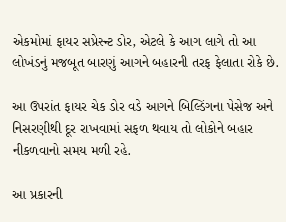એકમોમાં ફાયર સપ્રેસ્ન્ટ ડોર, એટલે કે આગ લાગે તો આ લોખંડનું મજબૂત બારણું આગને બહારની તરફ ફેલાતા રોકે છે.

આ ઉપરાંત ફાયર ચેક ડોર વડે આગને બિલ્ડિંગના પેસેજ અને નિસરણીથી દૂર રાખવામાં સફળ થવાય તો લોકોને બહાર નીકળવાનો સમય મળી રહે.

આ પ્રકારની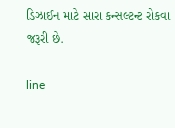ડિઝાઈન માટે સારા કન્સલ્ટન્ટ રોકવા જરૂરી છે.

line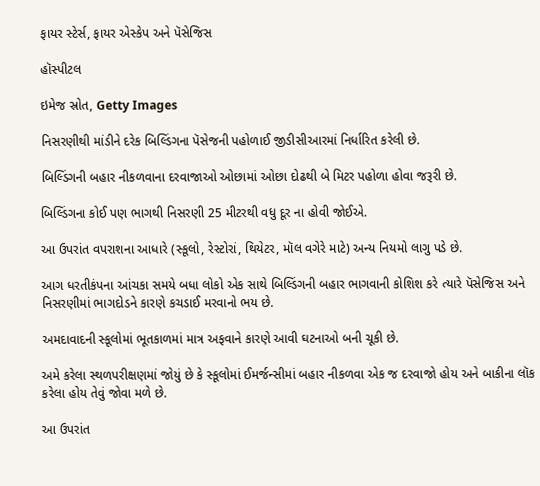ફાયર સ્ટેર્સ, ફાયર એસ્કેપ અને પૅસેજિસ

હૉસ્પીટલ

ઇમેજ સ્રોત, Getty Images

નિસરણીથી માંડીને દરેક બિલ્ડિંગના પૅસેજની પહોળાઈ જીડીસીઆરમાં નિર્ધારિત કરેલી છે.

બિલ્ડિંગની બહાર નીકળવાના દરવાજાઓ ઓછામાં ઓછા દોઢથી બે મિટર પહોળા હોવા જરૂરી છે.

બિલ્ડિંગના કોઈ પણ ભાગથી નિસરણી 25 મીટરથી વધુ દૂર ના હોવી જોઈએ.

આ ઉપરાંત વપરાશના આધારે (સ્કૂલો, રેસ્ટોરાં, થિયેટર, મૉલ વગેરે માટે) અન્ય નિયમો લાગુ પડે છે.

આગ ધરતીકંપના આંચકા સમયે બધા લોકો એક સાથે બિલ્ડિંગની બહાર ભાગવાની કોશિશ કરે ત્યારે પૅસેજિસ અને નિસરણીમાં ભાગદોડને કારણે કચડાઈ મરવાનો ભય છે.

અમદાવાદની સ્કૂલોમાં ભૂતકાળમાં માત્ર અફવાને કારણે આવી ઘટનાઓ બની ચૂકી છે.

અમે કરેલા સ્થળપરીક્ષણમાં જોયું છે કે સ્કૂલોમાં ઈમર્જન્સીમાં બહાર નીકળવા એક જ દરવાજો હોય અને બાકીના લૉક કરેલા હોય તેવું જોવા મળે છે.

આ ઉપરાંત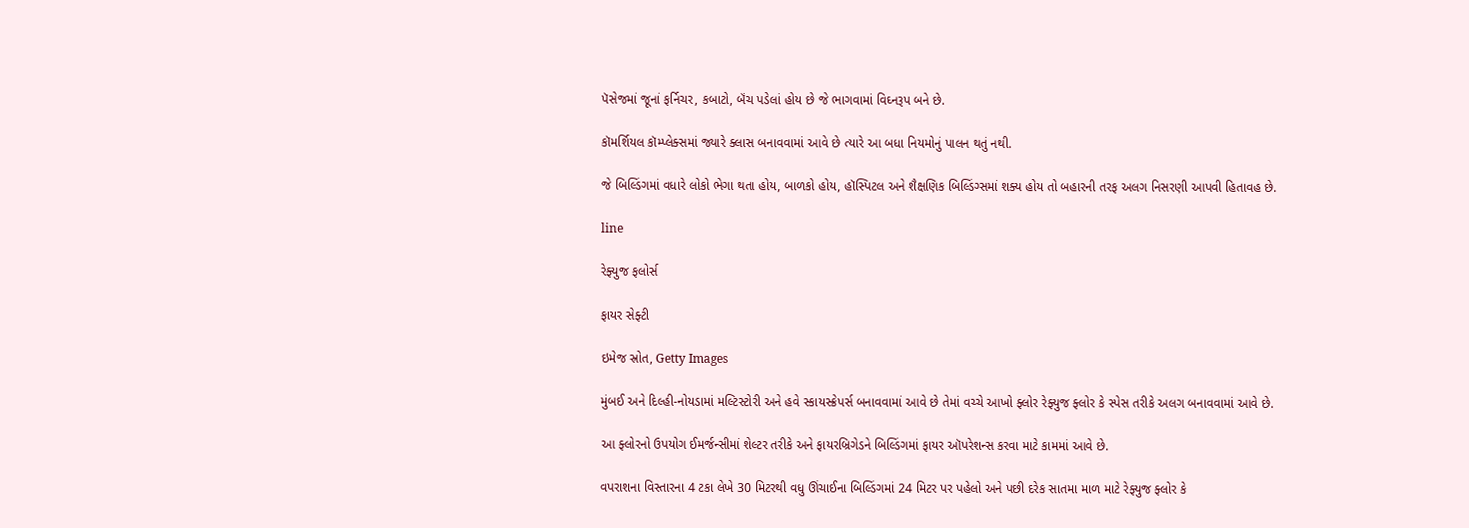પૅસેજમાં જૂનાં ફર્નિચર, કબાટો, બૅંચ પડેલાં હોય છે જે ભાગવામાં વિઘ્નરૂપ બને છે.

કૉમર્શિયલ કૉમ્પ્લેક્સમાં જ્યારે ક્લાસ બનાવવામાં આવે છે ત્યારે આ બધા નિયમોનું પાલન થતું નથી.

જે બિલ્ડિંગમાં વધારે લોકો ભેગા થતા હોય, બાળકો હોય, હૉસ્પિટલ અને શૈક્ષણિક બિલ્ડિંગ્સમાં શક્ય હોય તો બહારની તરફ અલગ નિસરણી આપવી હિતાવહ છે.

line

રેફ્યુજ ફલોર્સ

ફાયર સેફ્ટી

ઇમેજ સ્રોત, Getty Images

મુંબઈ અને દિલ્હી-નોયડામાં મલ્ટિસ્ટોરી અને હવે સ્કાયસ્ક્રેપર્સ બનાવવામાં આવે છે તેમાં વચ્ચે આખો ફ્લોર રેફ્યુજ ફ્લોર કે સ્પેસ તરીકે અલગ બનાવવામાં આવે છે.

આ ફ્લોરનો ઉપયોગ ઈમર્જન્સીમાં શેલ્ટર તરીકે અને ફાયરબ્રિગેડને બિલ્ડિંગમાં ફાયર ઑપરેશન્સ કરવા માટે કામમાં આવે છે.

વપરાશના વિસ્તારના 4 ટકા લેખે 30 મિટરથી વધુ ઊંચાઈના બિલ્ડિંગમાં 24 મિટર પર પહેલો અને પછી દરેક સાતમા માળ માટે રેફ્યુજ ફ્લોર કે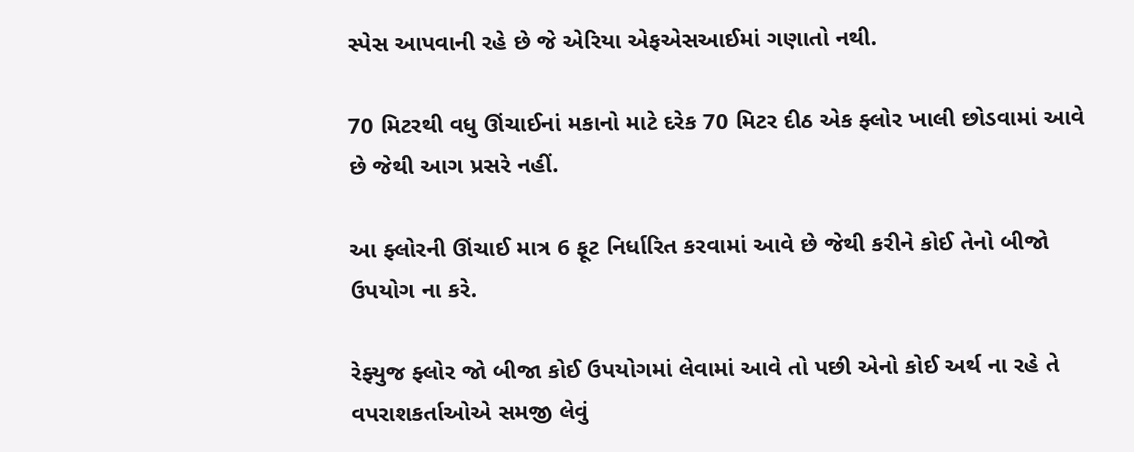સ્પેસ આપવાની રહે છે જે એરિયા એફએસઆઈમાં ગણાતો નથી.

70 મિટરથી વધુ ઊંચાઈનાં મકાનો માટે દરેક 70 મિટર દીઠ એક ફ્લોર ખાલી છોડવામાં આવે છે જેથી આગ પ્રસરે નહીં.

આ ફ્લોરની ઊંચાઈ માત્ર 6 ફૂટ નિર્ધારિત કરવામાં આવે છે જેથી કરીને કોઈ તેનો બીજો ઉપયોગ ના કરે.

રેફ્યુજ ફ્લોર જો બીજા કોઈ ઉપયોગમાં લેવામાં આવે તો પછી એનો કોઈ અર્થ ના રહે તે વપરાશકર્તાઓએ સમજી લેવું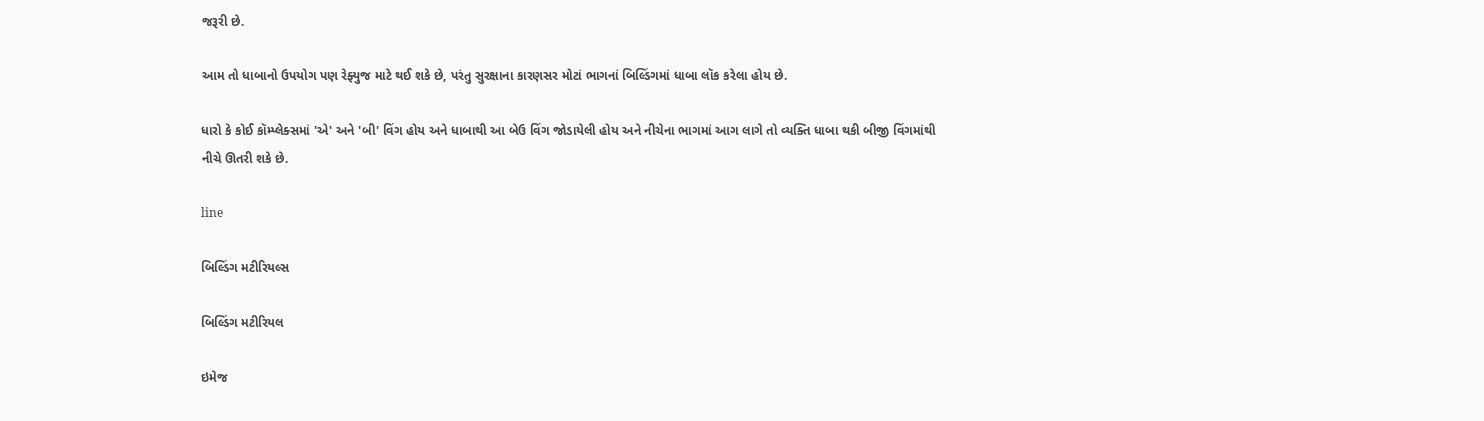જરૂરી છે.

આમ તો ધાબાનો ઉપયોગ પણ રેફ્યુજ માટે થઈ શકે છે, પરંતુ સુરક્ષાના કારણસર મોટાં ભાગનાં બિલ્ડિંગમાં ધાબા લૉક કરેલા હોય છે.

ધારો કે કોઈ કૉમ્પ્લેક્સમાં 'એ' અને 'બી' વિંગ હોય અને ધાબાથી આ બેઉ વિંગ જોડાયેલી હોય અને નીચેના ભાગમાં આગ લાગે તો વ્યક્તિ ધાબા થકી બીજી વિંગમાંથી નીચે ઊતરી શકે છે.

line

બિલ્ડિંગ મટીરિયલ્સ

બિલ્ડિંગ મટીરિયલ

ઇમેજ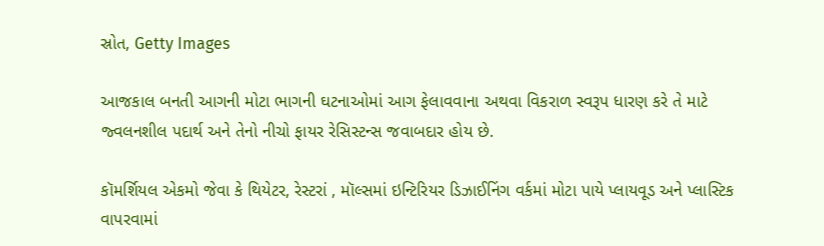સ્રોત, Getty Images

આજકાલ બનતી આગની મોટા ભાગની ઘટનાઓમાં આગ ફેલાવવાના અથવા વિકરાળ સ્વરૂપ ધારણ કરે તે માટે જ્વલનશીલ પદાર્થ અને તેનો નીચો ફાયર રેસિસ્ટન્સ જવાબદાર હોય છે.

કૉમર્શિયલ એકમો જેવા કે થિયેટર, રેસ્ટરાં , મૉલ્સમાં ઇન્ટિરિયર ડિઝાઈનિંગ વર્કમાં મોટા પાયે પ્લાયવૂડ અને પ્લાસ્ટિક વાપરવામાં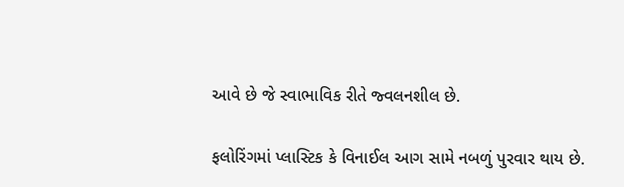આવે છે જે સ્વાભાવિક રીતે જ્વલનશીલ છે.

ફલોરિંગમાં પ્લાસ્ટિક કે વિનાઈલ આગ સામે નબળું પુરવાર થાય છે.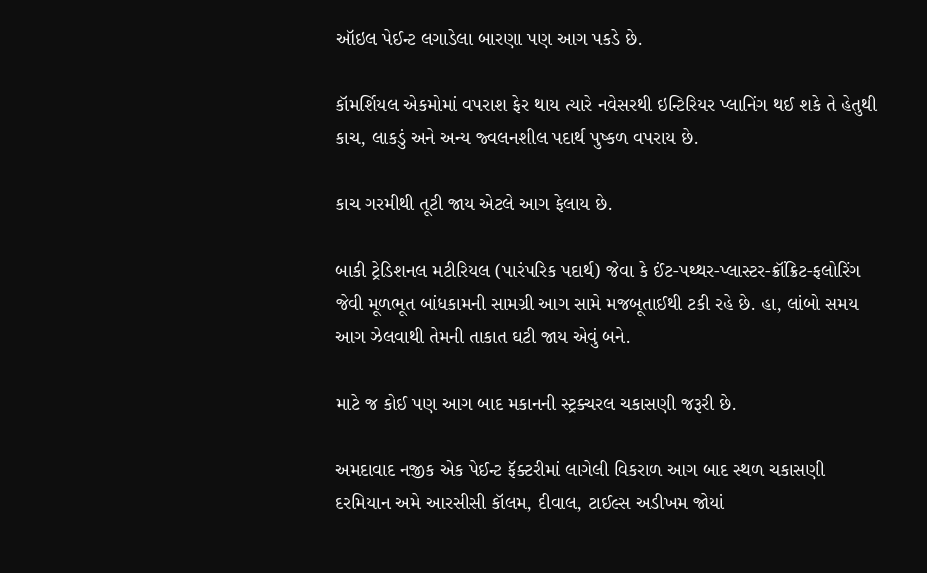ઑઇલ પેઈન્ટ લગાડેલા બારણા પણ આગ પકડે છે.

કૉમર્શિયલ એકમોમાં વપરાશ ફેર થાય ત્યારે નવેસરથી ઇન્ટિરિયર પ્લાનિંગ થઈ શકે તે હેતુથી કાચ, લાકડું અને અન્ય જ્વલનશીલ પદાર્થ પુષ્કળ વપરાય છે.

કાચ ગરમીથી તૂટી જાય એટલે આગ ફેલાય છે.

બાકી ટ્રેડિશનલ મટીરિયલ (પારંપરિક પદાર્થ) જેવા કે ઈંટ-પથ્થર-પ્લાસ્ટર-ક્રૉંક્રિટ-ફલોરિંગ જેવી મૂળભૂત બાંધકામની સામગ્રી આગ સામે મજબૂતાઈથી ટકી રહે છે. હા, લાંબો સમય આગ ઝેલવાથી તેમની તાકાત ઘટી જાય એવું બને.

માટે જ કોઈ પણ આગ બાદ મકાનની સ્ટ્રક્ચરલ ચકાસણી જરૂરી છે.

અમદાવાદ નજીક એક પેઈન્ટ ફૅક્ટરીમાં લાગેલી વિકરાળ આગ બાદ સ્થળ ચકાસણી દરમિયાન અમે આરસીસી કૉલમ, દીવાલ, ટાઈલ્સ અડીખમ જોયાં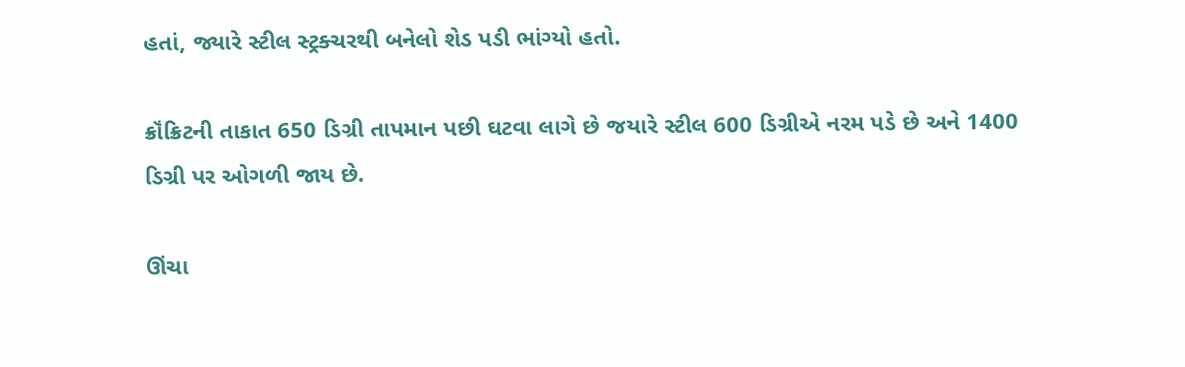હતાં, જ્યારે સ્ટીલ સ્ટ્રક્ચરથી બનેલો શેડ પડી ભાંગ્યો હતો.

ક્રૉંક્રિટની તાકાત 650 ડિગ્રી તાપમાન પછી ઘટવા લાગે છે જયારે સ્ટીલ 600 ડિગ્રીએ નરમ પડે છે અને 1400 ડિગ્રી પર ઓગળી જાય છે.

ઊંચા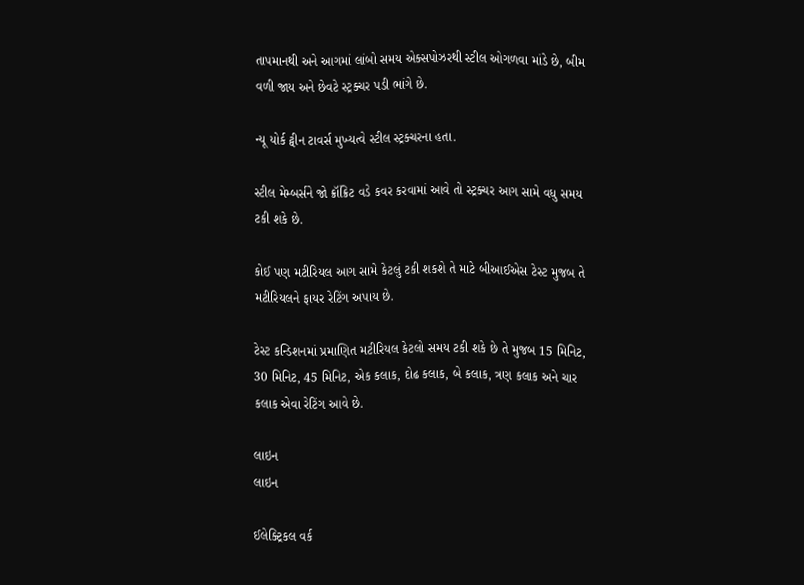તાપમાનથી અને આગમાં લાંબો સમય એક્સપોઝરથી સ્ટીલ ઓગળવા માંડે છે, બીમ વળી જાય અને છેવટે સ્ટ્રક્ચર પડી ભાંગે છે.

ન્યૂ યોર્ક ટ્વીન ટાવર્સ મુખ્યત્વે સ્ટીલ સ્ટ્રક્ચરના હતા.

સ્ટીલ મેમ્બર્સને જો ક્રૉંક્રિટ વડે કવર કરવામાં આવે તો સ્ટ્રક્ચર આગ સામે વધુ સમય ટકી શકે છે.

કોઈ પણ મટીરિયલ આગ સામે કેટલું ટકી શકશે તે માટે બીઆઈએસ ટેસ્ટ મુજબ તે મટીરિયલને ફાયર રેટિંગ અપાય છે.

ટેસ્ટ કન્ડિશનમાં પ્રમાણિત મટીરિયલ કેટલો સમય ટકી શકે છે તે મુજબ 15 મિનિટ, 30 મિનિટ, 45 મિનિટ, એક કલાક, દોઢ કલાક, બે કલાક, ત્રણ કલાક અને ચાર કલાક એવા રેટિંગ આવે છે.

લાઇન
લાઇન

ઈલેક્ટ્રિકલ વર્ક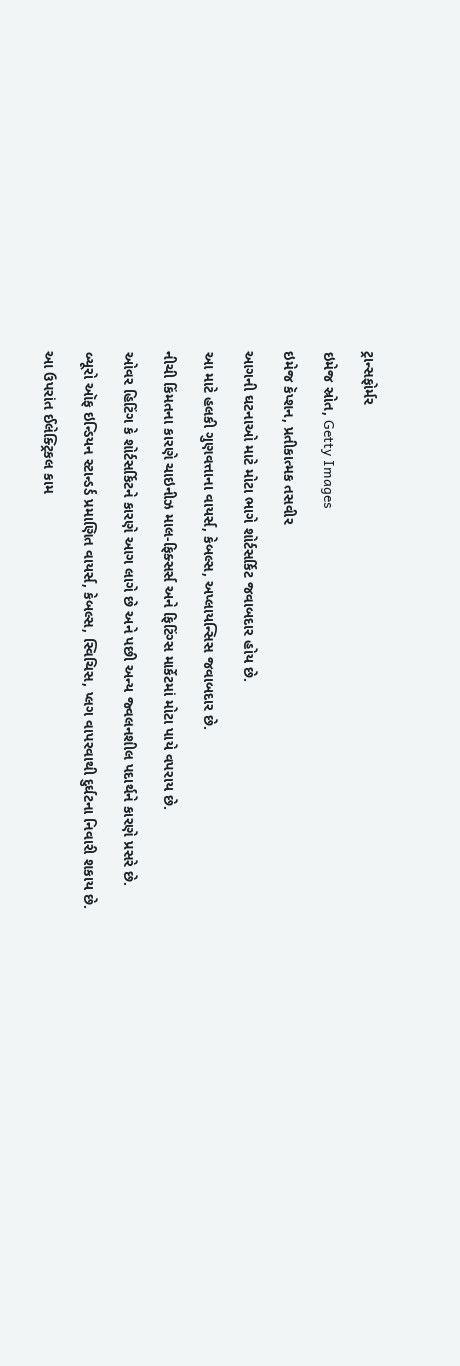ટ્રાન્સફોર્મર

ઇમેજ સ્રોત, Getty Images

ઇમેજ કૅપ્શન, પ્રતીકાત્મક તસવીર

આગની ઘટનાઓ માટે મોટા ભાગે શોર્ટસર્કિટ જવાબદાર હોય છે.

આ માટે હલકી ગુણવત્તાના વાયર્સ, કેબલ્સ, અપ્લાયન્સિસ જવાબદાર છે.

નીચી કિંમતના કારણે ચાઇનીઝ માલ-ફિક્સર્સ અને ફિટિંગ્સ માર્કેટમાં મોટા પાયે વપરાય છે.

ઓવર હિટિંગ કે શોર્ટસર્કિટને કારણે આગ લાગે છે અને પછી અન્ય જ્વલનશીલ પદાર્થને કારણે પ્રસરે છે.

બ્યૂરો ઑફ ઇન્ડિયન સ્ટાન્ડર્ડ પ્રમાણિત વાયર્સ, કેબલ્સ, સ્વિચિસ, પ્લગ વાપરવાથી દુર્ઘટના નિવારી શકાય છે.

આ ઉપરાંત ઈલેક્ટ્રિકલ કામ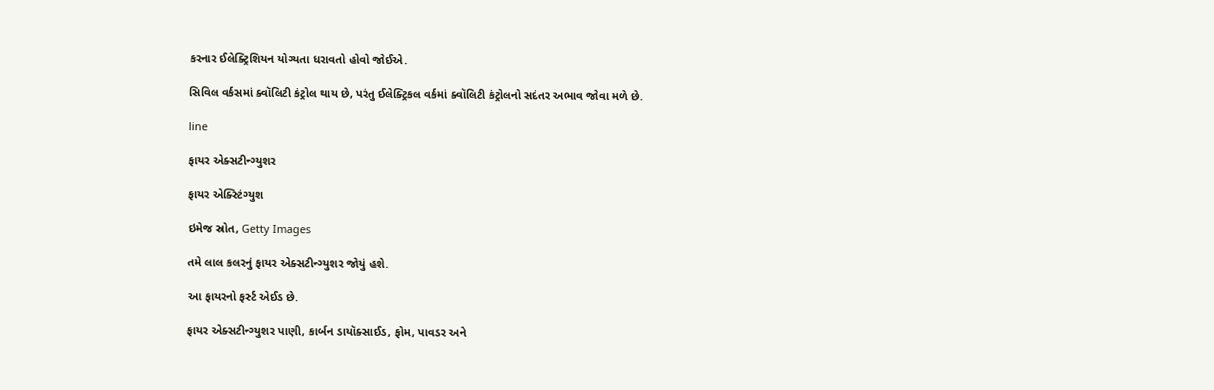કરનાર ઈલેક્ટ્રિશિયન યોગ્યતા ધરાવતો હોવો જોઈએ.

સિવિલ વર્કસમાં ક્વૉલિટી કંટ્રોલ થાય છે, પરંતુ ઈલેક્ટ્રિકલ વર્કમાં ક્વૉલિટી કંટ્રોલનો સદંતર અભાવ જોવા મળે છે.

line

ફાયર એક્સટીન્ગ્યુશર

ફાયર એક્સ્ટિંગ્યુશ

ઇમેજ સ્રોત, Getty Images

તમે લાલ કલરનું ફાયર એક્સટીન્ગ્યુશર જોયું હશે.

આ ફાયરનો ફર્સ્ટ એઈડ છે.

ફાયર એક્સટીન્ગ્યુશર પાણી, કાર્બન ડાયૉક્સાઈડ, ફોમ, પાવડર અને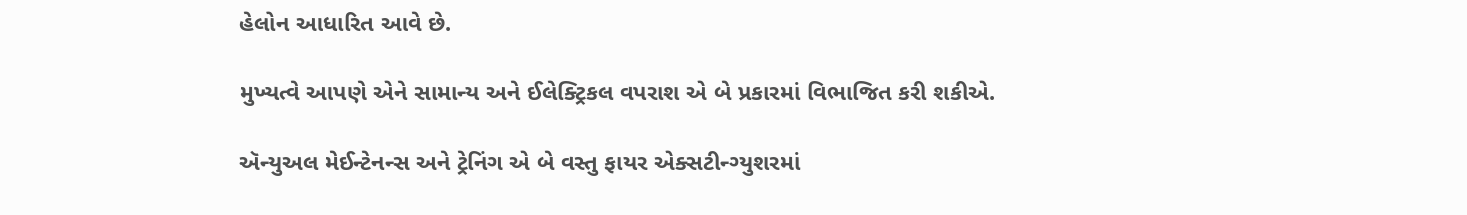હેલોન આધારિત આવે છે.

મુખ્યત્વે આપણે એને સામાન્ય અને ઈલેક્ટ્રિકલ વપરાશ એ બે પ્રકારમાં વિભાજિત કરી શકીએ.

ઍન્યુઅલ મેઈન્ટેનન્સ અને ટ્રેનિંગ એ બે વસ્તુ ફાયર એક્સટીન્ગ્યુશરમાં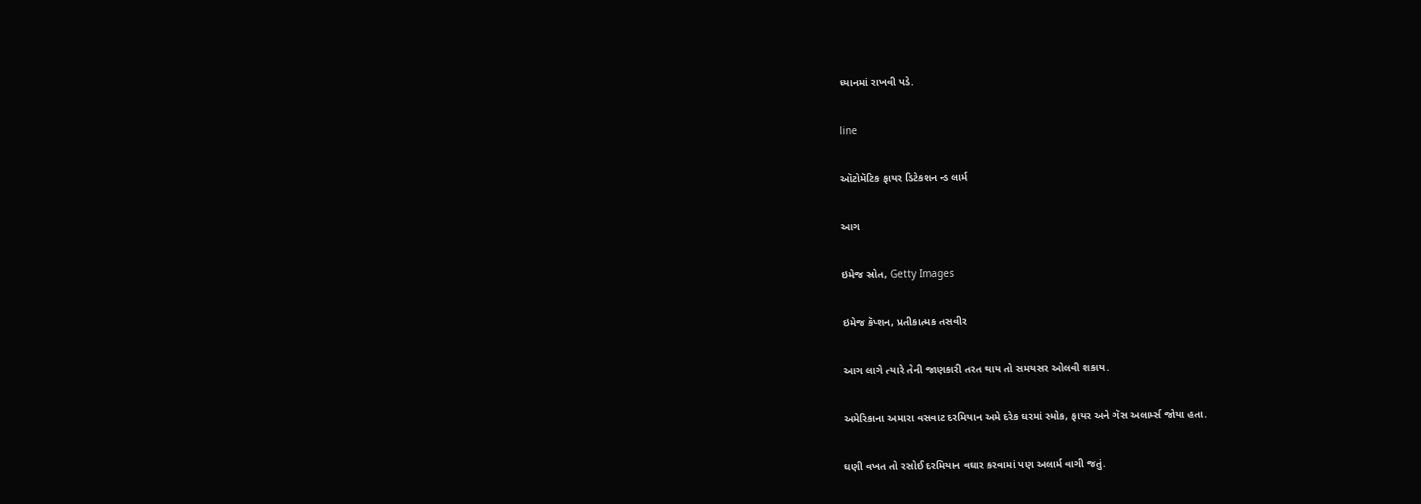ધ્યાનમાં રાખવી પડે.

line

ઑટોમૅટિક ફાયર ડિટેકશન ન્ડ લાર્મ

આગ

ઇમેજ સ્રોત, Getty Images

ઇમેજ કૅપ્શન, પ્રતીકાત્મક તસવીર

આગ લાગે ત્યારે તેની જાણકારી તરત થાય તો સમયસર ઓલવી શકાય.

અમેરિકાના અમારા વસવાટ દરમિયાન અમે દરેક ઘરમાં સ્મોક, ફાયર અને ગૅસ અલાર્મ્સ જોયા હતા.

ઘણી વખત તો રસોઈ દરમિયાન વઘાર કરવામાં પણ અલાર્મ વાગી જતું.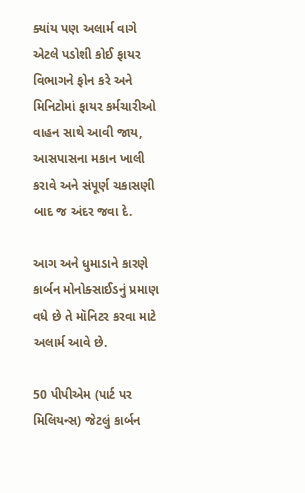ક્યાંય પણ અલાર્મ વાગે એટલે પડોશી કોઈ ફાયર વિભાગને ફોન કરે અને મિનિટોમાં ફાયર કર્મચારીઓ વાહન સાથે આવી જાય, આસપાસના મકાન ખાલી કરાવે અને સંપૂર્ણ ચકાસણી બાદ જ અંદર જવા દે.

આગ અને ધુમાડાને કારણે કાર્બન મોનોક્સાઈડનું પ્રમાણ વધે છે તે મૉનિટર કરવા માટે અલાર્મ આવે છે.

50 પીપીએમ (પાર્ટ પર મિલિયન્સ) જેટલું કાર્બન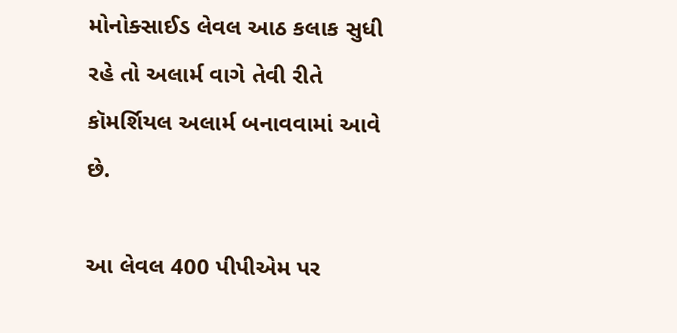મોનોક્સાઈડ લેવલ આઠ કલાક સુધી રહે તો અલાર્મ વાગે તેવી રીતે કૉમર્શિયલ અલાર્મ બનાવવામાં આવે છે.

આ લેવલ 400 પીપીએમ પર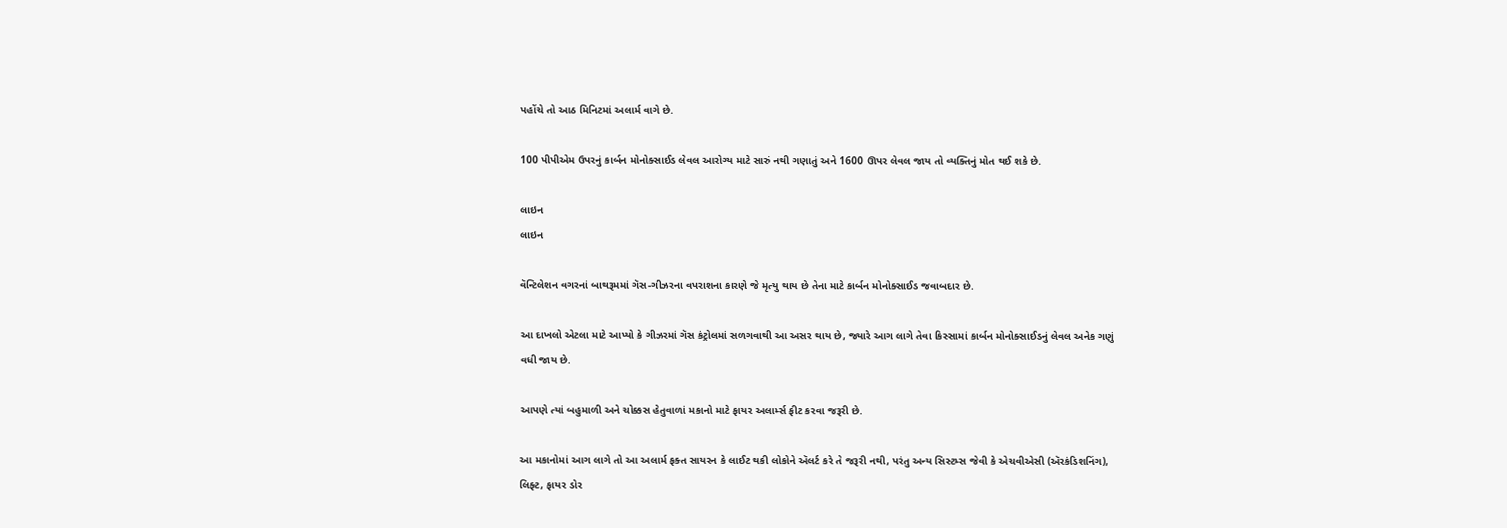પહોંચે તો આઠ મિનિટમાં અલાર્મ વાગે છે.

100 પીપીએમ ઉપરનું કાર્બન મોનોક્સાઈડ લેવલ આરોગ્ય માટે સારું નથી ગણાતું અને 1600 ઊપર લેવલ જાય તો વ્યક્તિનું મોત થઈ શકે છે.

લાઇન
લાઇન

વૅન્ટિલેશન વગરનાં બાથરૂમમાં ગૅસ-ગીઝરના વપરાશના કારણે જે મૃત્યુ થાય છે તેના માટે કાર્બન મોનોક્સાઈડ જવાબદાર છે.

આ દાખલો એટલા માટે આપ્યો કે ગીઝરમાં ગૅસ કંટ્રોલમાં સળગવાથી આ અસર થાય છે, જ્યારે આગ લાગે તેવા કિસ્સામાં કાર્બન મોનોક્સાઈડનું લેવલ અનેક ગણું વધી જાય છે.

આપણે ત્યાં બહુમાળી અને ચોક્કસ હેતુવાળાં મકાનો માટે ફાયર અલાર્મ્સ ફીટ કરવા જરૂરી છે.

આ મકાનોમાં આગ લાગે તો આ અલાર્મ ફક્ત સાયરન કે લાઈટ થકી લોકોને ઍલર્ટ કરે તે જરૂરી નથી, પરંતુ અન્ય સિસ્ટમ્સ જેવી કે એચવીએસી (ઍરકંડિશનિંગ), લિફ્ટ, ફાયર ડોર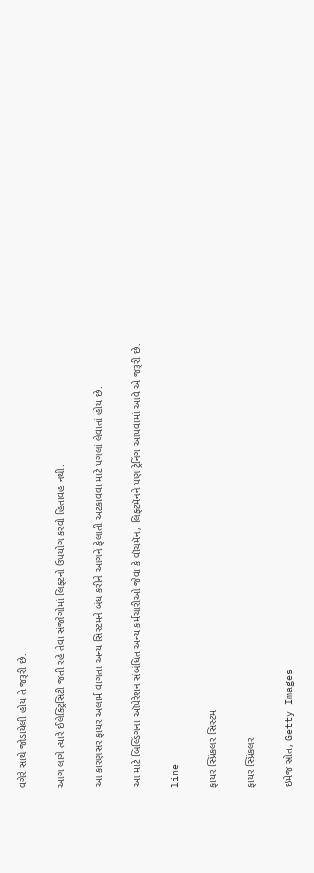વગેરે સાથે જોડાયેલી હોય તે જરૂરી છે.

આગ લાગે ત્યારે ઈલેક્ટ્રિસિટી જતી રહે તેવા સંજોગોમાં લિફ્ટનો ઉપયોગ કરવો હિતાવહ નથી.

આ કારણસર ફાયર અલાર્મ વાગતા અન્ય સિસ્ટમને બંધ કરીને આગને ફેલાતી અટકાવવા માટે પગલાં લેવાતાં હોય છે.

આ માટે બિલ્ડિંગના ઑપેરેશન સંબંધિત અન્ય કર્મચારીઓ જેવા કે વૉચમૅન, લિફ્ટમૅનને પણ ટ્રેનિંગ આપવામાં આવે એ જરૂરી છે.

line

ફાયર સ્પ્રિંકલર સિસ્ટમ

ફાયર સ્પ્રિંકલર

ઇમેજ સ્રોત, Getty Images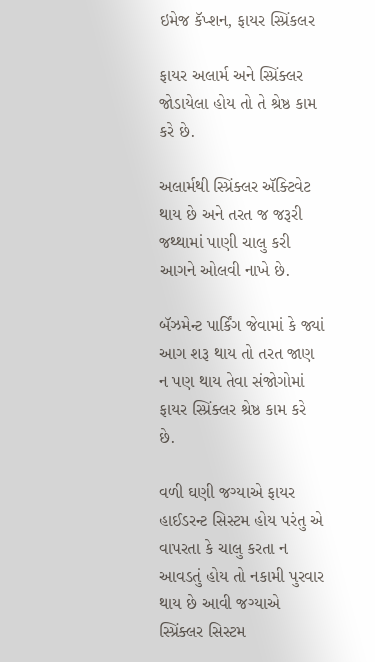ઇમેજ કૅપ્શન, ફાયર સ્પ્રિંકલર

ફાયર અલાર્મ અને સ્પ્રિંક્લર જોડાયેલા હોય તો તે શ્રેષ્ઠ કામ કરે છે.

અલાર્મથી સ્પ્રિંક્લર ઍક્ટિવેટ થાય છે અને તરત જ જરૂરી જથ્થામાં પાણી ચાલુ કરી આગને ઓલવી નાખે છે.

બૅઝમેન્ટ પાર્કિંગ જેવામાં કે જ્યાં આગ શરૂ થાય તો તરત જાણ ન પણ થાય તેવા સંજોગોમાં ફાયર સ્પ્રિંક્લર શ્રેષ્ઠ કામ કરે છે.

વળી ઘણી જગ્યાએ ફાયર હાઈડરન્ટ સિસ્ટમ હોય પરંતુ એ વાપરતા કે ચાલુ કરતા ન આવડતું હોય તો નકામી પુરવાર થાય છે આવી જગ્યાએ સ્પ્રિંક્લર સિસ્ટમ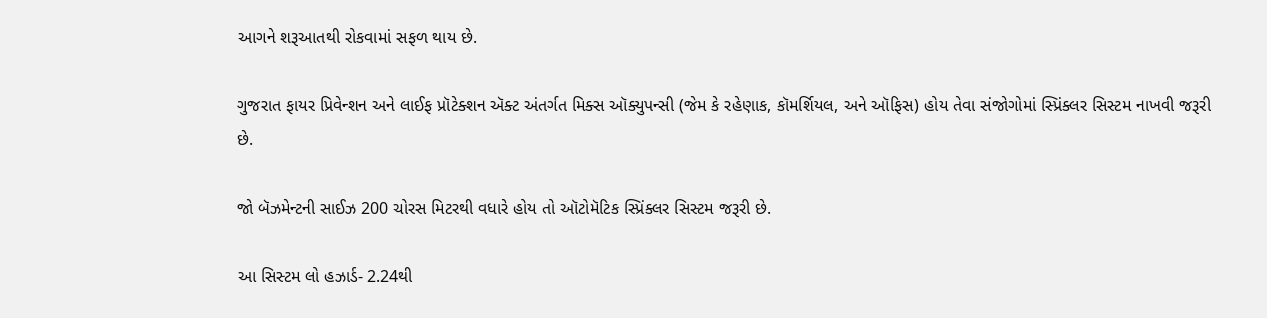આગને શરૂઆતથી રોકવામાં સફળ થાય છે.

ગુજરાત ફાયર પ્રિવેન્શન અને લાઈફ પ્રૉટેક્શન ઍક્ટ અંતર્ગત મિક્સ ઑક્યુપન્સી (જેમ કે રહેણાક, કૉમર્શિયલ, અને ઑફિસ) હોય તેવા સંજોગોમાં સ્પ્રિંક્લર સિસ્ટમ નાખવી જરૂરી છે.

જો બૅઝમેન્ટની સાઈઝ 200 ચોરસ મિટરથી વધારે હોય તો ઑટોમૅટિક સ્પ્રિંક્લર સિસ્ટમ જરૂરી છે.

આ સિસ્ટમ લો હઝાર્ડ- 2.24થી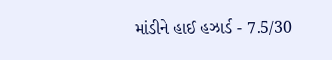માંડીને હાઈ હઝાર્ડ - 7.5/30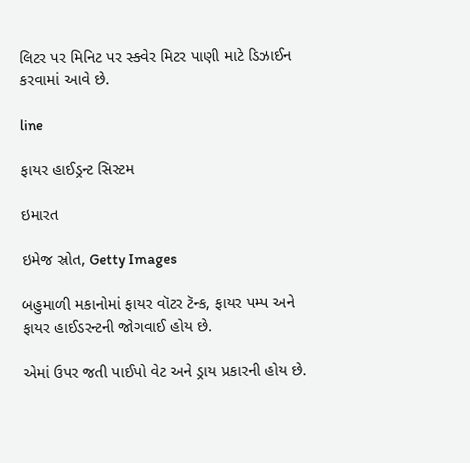લિટર પર મિનિટ પર સ્ક્વેર મિટર પાણી માટે ડિઝાઈન કરવામાં આવે છે.

line

ફાયર હાઈડ્રન્ટ સિસ્ટમ

ઇમારત

ઇમેજ સ્રોત, Getty Images

બહુમાળી મકાનોમાં ફાયર વૉટર ટૅન્ક, ફાયર પમ્પ અને ફાયર હાઈડરન્ટની જોગવાઈ હોય છે.

એમાં ઉપર જતી પાઈપો વેટ અને ડ્રાય પ્રકારની હોય છે.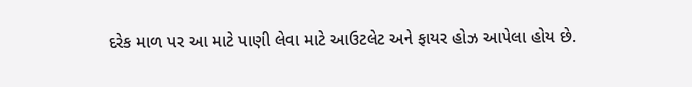દરેક માળ પર આ માટે પાણી લેવા માટે આઉટલેટ અને ફાયર હોઝ આપેલા હોય છે.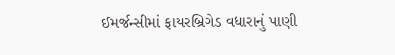ઈમર્જન્સીમાં ફાયરબ્રિગેડ વધારાનું પાણી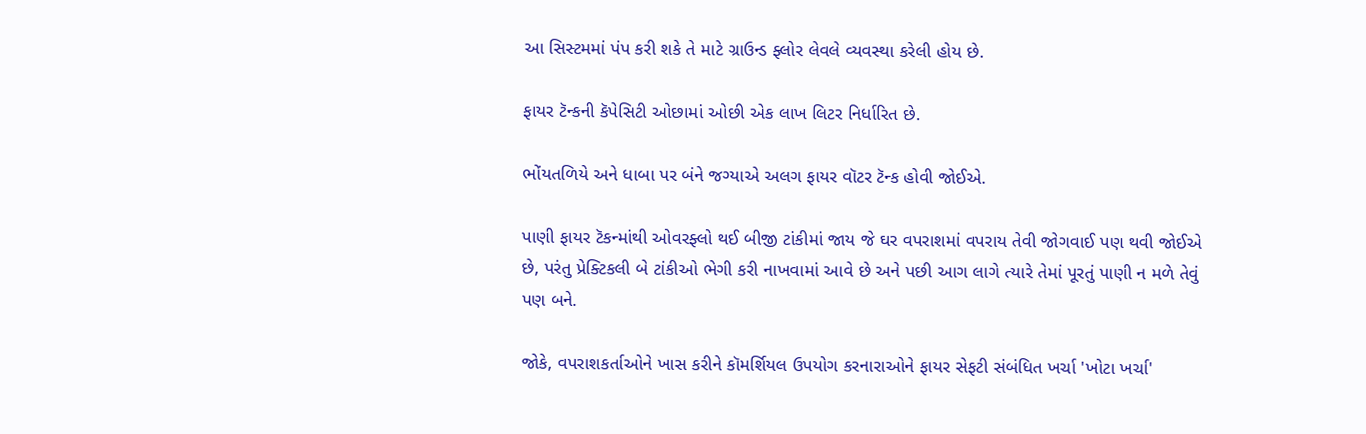આ સિસ્ટમમાં પંપ કરી શકે તે માટે ગ્રાઉન્ડ ફ્લોર લેવલે વ્યવસ્થા કરેલી હોય છે.

ફાયર ટૅન્કની કૅપેસિટી ઓછામાં ઓછી એક લાખ લિટર નિર્ધારિત છે.

ભોંયતળિયે અને ધાબા પર બંને જગ્યાએ અલગ ફાયર વૉટર ટૅન્ક હોવી જોઈએ.

પાણી ફાયર ટૅકન્માંથી ઓવરફ્લો થઈ બીજી ટાંકીમાં જાય જે ઘર વપરાશમાં વપરાય તેવી જોગવાઈ પણ થવી જોઈએ છે, પરંતુ પ્રેક્ટિકલી બે ટાંકીઓ ભેગી કરી નાખવામાં આવે છે અને પછી આગ લાગે ત્યારે તેમાં પૂરતું પાણી ન મળે તેવું પણ બને.

જોકે, વપરાશકર્તાઓને ખાસ કરીને કૉમર્શિયલ ઉપયોગ કરનારાઓને ફાયર સેફટી સંબંધિત ખર્ચા 'ખોટા ખર્ચા'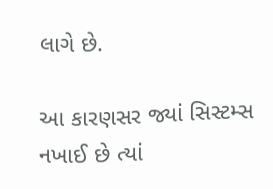લાગે છે.

આ કારણસર જ્યાં સિસ્ટમ્સ નખાઈ છે ત્યાં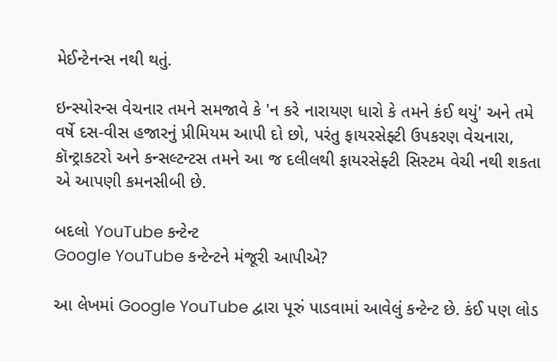મેઈન્ટેનન્સ નથી થતું.

ઇન્સ્યોરન્સ વેચનાર તમને સમજાવે કે 'ન કરે નારાયણ ધારો કે તમને કંઈ થયું' અને તમે વર્ષે દસ-વીસ હજારનું પ્રીમિયમ આપી દો છો, પરંતુ ફાયરસેફ્ટી ઉપકરણ વેચનારા, કૉન્ટ્રાકટરો અને કન્સલ્ટન્ટસ તમને આ જ દલીલથી ફાયરસેફ્ટી સિસ્ટમ વેચી નથી શકતા એ આપણી કમનસીબી છે.

બદલો YouTube કન્ટેન્ટ
Google YouTube કન્ટેન્ટને મંજૂરી આપીએ?

આ લેખમાં Google YouTube દ્વારા પૂરું પાડવામાં આવેલું કન્ટેન્ટ છે. કંઈ પણ લોડ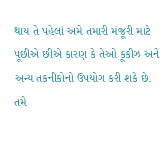થાય તે પહેલાં અમે તમારી મંજૂરી માટે પૂછીએ છીએ કારણ કે તેઓ કૂકીઝ અને અન્ય તકનીકોનો ઉપયોગ કરી શકે છે. તમે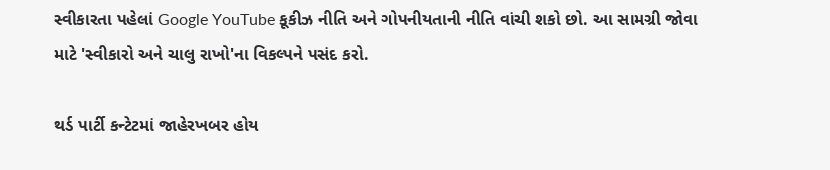સ્વીકારતા પહેલાં Google YouTube કૂકીઝ નીતિ અને ગોપનીયતાની નીતિ વાંચી શકો છો. આ સામગ્રી જોવા માટે 'સ્વીકારો અને ચાલુ રાખો'ના વિકલ્પને પસંદ કરો.

થર્ડ પાર્ટી કન્ટેટમાં જાહેરખબર હોય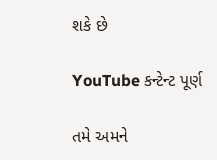શકે છે

YouTube કન્ટેન્ટ પૂર્ણ

તમે અમને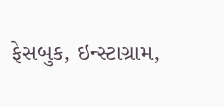ફેસબુક, ઇન્સ્ટાગ્રામ,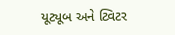યૂટ્યૂબ અને ટ્વિટર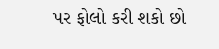પર ફોલો કરી શકો છો